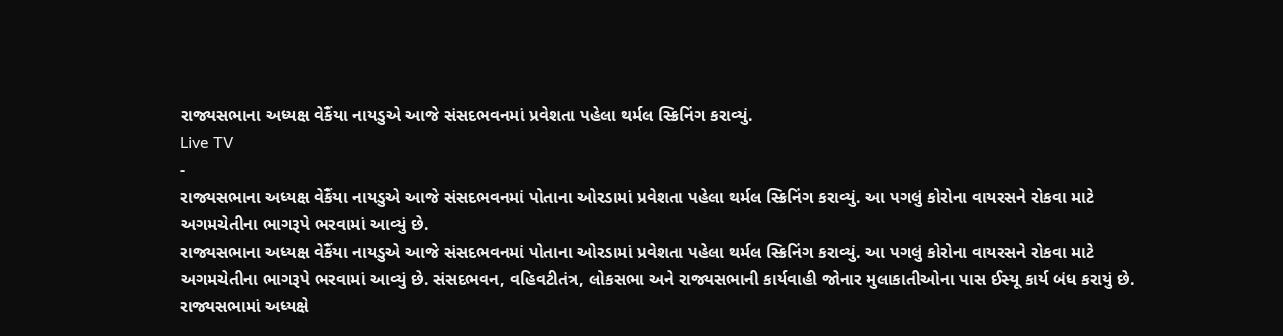રાજ્યસભાના અધ્યક્ષ વેકૈંયા નાયડુએ આજે સંસદભવનમાં પ્રવેશતા પહેલા થર્મલ સ્ક્રિનિંગ કરાવ્યું.
Live TV
-
રાજ્યસભાના અધ્યક્ષ વેકૈંયા નાયડુએ આજે સંસદભવનમાં પોતાના ઓરડામાં પ્રવેશતા પહેલા થર્મલ સ્ક્રિનિંગ કરાવ્યું. આ પગલું કોરોના વાયરસને રોકવા માટે અગમચેતીના ભાગરૂપે ભરવામાં આવ્યું છે.
રાજ્યસભાના અધ્યક્ષ વેકૈંયા નાયડુએ આજે સંસદભવનમાં પોતાના ઓરડામાં પ્રવેશતા પહેલા થર્મલ સ્ક્રિનિંગ કરાવ્યું. આ પગલું કોરોના વાયરસને રોકવા માટે અગમચેતીના ભાગરૂપે ભરવામાં આવ્યું છે. સંસદભવન, વહિવટીતંત્ર, લોકસભા અને રાજ્યસભાની કાર્યવાહી જોનાર મુલાકાતીઓના પાસ ઈસ્યૂ કાર્ય બંધ કરાયું છે. રાજ્યસભામાં અધ્યક્ષે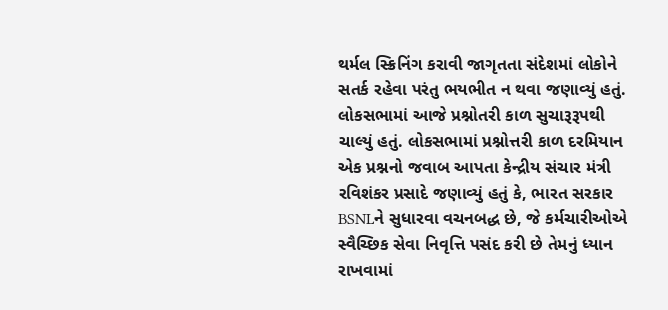થર્મલ સ્ક્રિનિંગ કરાવી જાગૃતતા સંદેશમાં લોકોને સતર્ક રહેવા પરંતુ ભયભીત ન થવા જણાવ્યું હતું. લોકસભામાં આજે પ્રશ્નોતરી કાળ સુચારૂરૂપથી ચાલ્યું હતું. લોકસભામાં પ્રશ્નોત્તરી કાળ દરમિયાન એક પ્રશ્નનો જવાબ આપતા કેન્દ્રીય સંચાર મંત્રી રવિશંકર પ્રસાદે જણાવ્યું હતું કે, ભારત સરકાર BSNLને સુધારવા વચનબદ્ધ છે, જે કર્મચારીઓએ સ્વૈચ્છિક સેવા નિવૃત્તિ પસંદ કરી છે તેમનું ધ્યાન રાખવામાં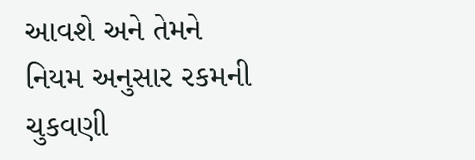આવશે અને તેમને નિયમ અનુસાર રકમની ચુકવણી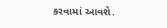કરવામાં આવશે.